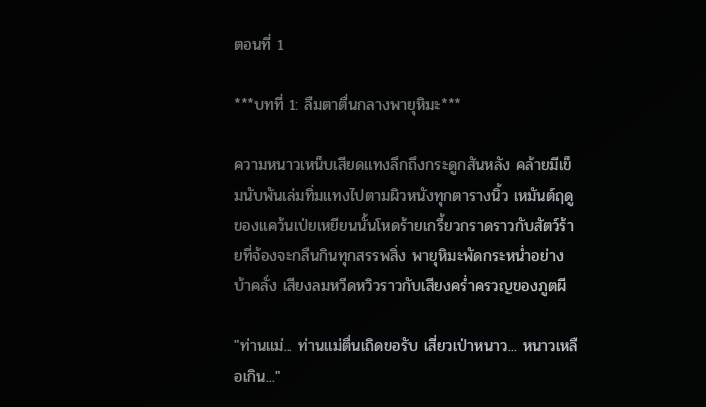ตอนที่ 1

***บทที่ 1: ลืมตาตื่นกลางพายุหิมะ***

ความหนาวเหน็บเสียดแทงลึกถึงกระดูกสันหลัง คล้ายมีเข็มนับพันเล่มทิ่มแทงไปตามผิวหนังทุกตารางนิ้ว เหมันต์ฤดูของแคว้นเป่ยเหยียนนั้นโหดร้ายเกรี้ยวกราดราวกับสัตว์ร้ายที่จ้องจะกลืนกินทุกสรรพสิ่ง พายุหิมะพัดกระหน่ำอย่างบ้าคลั่ง เสียงลมหวีดหวิวราวกับเสียงคร่ำครวญของภูตผี

"ท่านแม่... ท่านแม่ตื่นเถิดขอรับ เสี่ยวเป่าหนาว... หนาวเหลือเกิน..."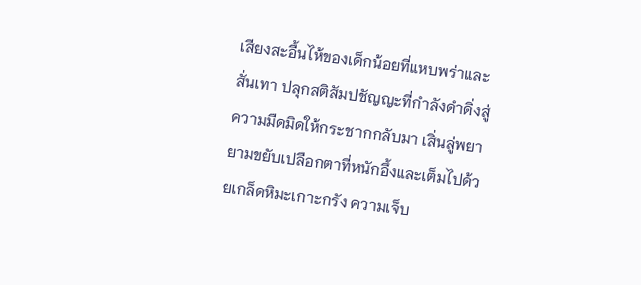เสียงสะอื้นไห้ของเด็กน้อยที่แหบพร่าและสั่นเทา ปลุกสติสัมปชัญญะที่กำลังดำดิ่งสู่ความมืดมิดให้กระชากกลับมา เสิ่นลู่พยายามขยับเปลือกตาที่หนักอึ้งและเต็มไปด้วยเกล็ดหิมะเกาะกรัง ความเจ็บ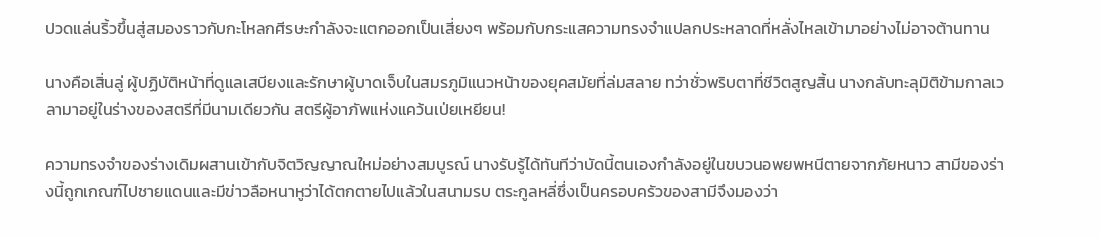ปวดแล่นริ้วขึ้นสู่สมองราวกับกะโหลกศีรษะกำลังจะแตกออกเป็นเสี่ยงๆ พร้อมกับกระแสความทรงจำแปลกประหลาดที่หลั่งไหลเข้ามาอย่างไม่อาจต้านทาน

นางคือเสิ่นลู่ ผู้ปฏิบัติหน้าที่ดูแลเสบียงและรักษาผู้บาดเจ็บในสมรภูมิแนวหน้าของยุคสมัยที่ล่มสลาย ทว่าชั่วพริบตาที่ชีวิตสูญสิ้น นางกลับทะลุมิติข้ามกาลเวลามาอยู่ในร่างของสตรีที่มีนามเดียวกัน สตรีผู้อาภัพแห่งแคว้นเป่ยเหยียน!

ความทรงจำของร่างเดิมผสานเข้ากับจิตวิญญาณใหม่อย่างสมบูรณ์ นางรับรู้ได้ทันทีว่าบัดนี้ตนเองกำลังอยู่ในขบวนอพยพหนีตายจากภัยหนาว สามีของร่างนี้ถูกเกณฑ์ไปชายแดนและมีข่าวลือหนาหูว่าได้ตกตายไปแล้วในสนามรบ ตระกูลหลี่ซึ่งเป็นครอบครัวของสามีจึงมองว่า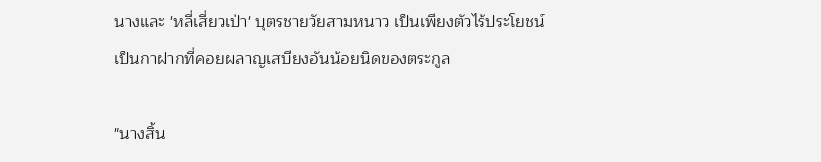นางและ 'หลี่เสี่ยวเป่า' บุตรชายวัยสามหนาว เป็นเพียงตัวไร้ประโยชน์ เป็นกาฝากที่คอยผลาญเสบียงอันน้อยนิดของตระกูล

"นางสิ้น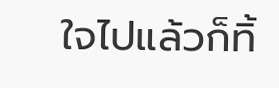ใจไปแล้วก็ทิ้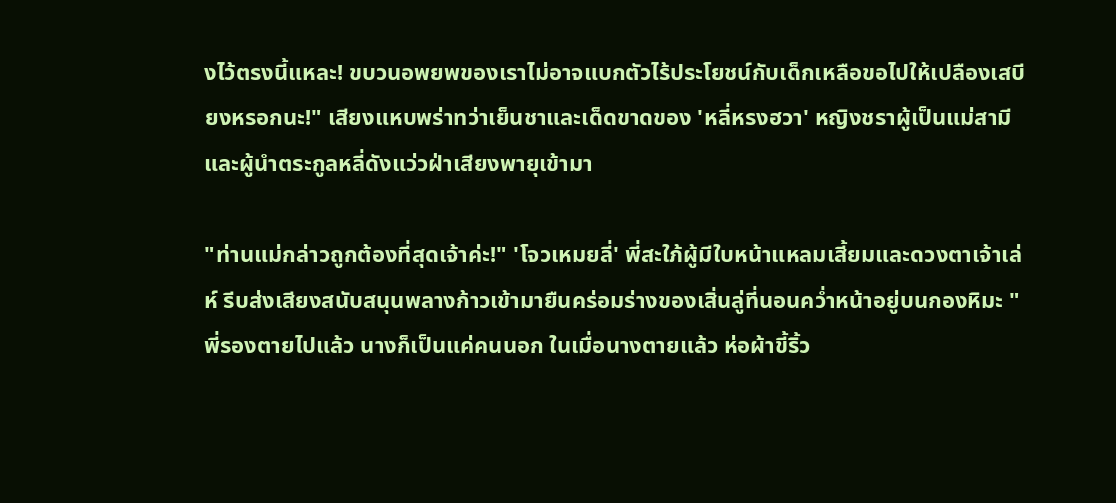งไว้ตรงนี้แหละ! ขบวนอพยพของเราไม่อาจแบกตัวไร้ประโยชน์กับเด็กเหลือขอไปให้เปลืองเสบียงหรอกนะ!" เสียงแหบพร่าทว่าเย็นชาและเด็ดขาดของ 'หลี่หรงฮวา' หญิงชราผู้เป็นแม่สามีและผู้นำตระกูลหลี่ดังแว่วฝ่าเสียงพายุเข้ามา

"ท่านแม่กล่าวถูกต้องที่สุดเจ้าค่ะ!" 'โจวเหมยลี่' พี่สะใภ้ผู้มีใบหน้าแหลมเสี้ยมและดวงตาเจ้าเล่ห์ รีบส่งเสียงสนับสนุนพลางก้าวเข้ามายืนคร่อมร่างของเสิ่นลู่ที่นอนคว่ำหน้าอยู่บนกองหิมะ "พี่รองตายไปแล้ว นางก็เป็นแค่คนนอก ในเมื่อนางตายแล้ว ห่อผ้าขี้ริ้ว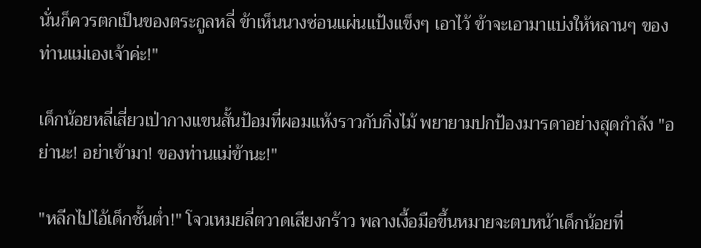นั่นก็ควรตกเป็นของตระกูลหลี่ ข้าเห็นนางซ่อนแผ่นแป้งแข็งๆ เอาไว้ ข้าจะเอามาแบ่งให้หลานๆ ของท่านแม่เองเจ้าค่ะ!"

เด็กน้อยหลี่เสี่ยวเป่ากางแขนสั้นป้อมที่ผอมแห้งราวกับกิ่งไม้ พยายามปกป้องมารดาอย่างสุดกำลัง "อย่านะ! อย่าเข้ามา! ของท่านแม่ข้านะ!"

"หลีกไปไอ้เด็กชั้นต่ำ!" โจวเหมยลี่ตวาดเสียงกร้าว พลางเงื้อมือขึ้นหมายจะตบหน้าเด็กน้อยที่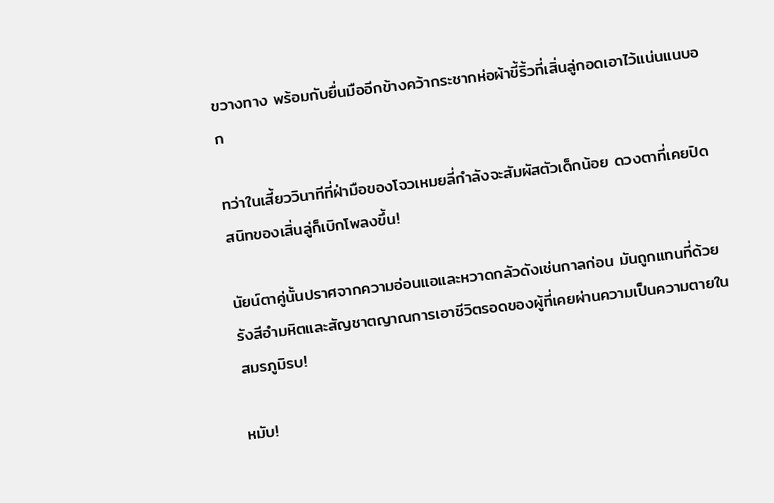ขวางทาง พร้อมกับยื่นมืออีกข้างคว้ากระชากห่อผ้าขี้ริ้วที่เสิ่นลู่กอดเอาไว้แน่นแนบอก

ทว่าในเสี้ยววินาทีที่ฝ่ามือของโจวเหมยลี่กำลังจะสัมผัสตัวเด็กน้อย ดวงตาที่เคยปิดสนิทของเสิ่นลู่ก็เบิกโพลงขึ้น!

นัยน์ตาคู่นั้นปราศจากความอ่อนแอและหวาดกลัวดังเช่นกาลก่อน มันถูกแทนที่ด้วยรังสีอำมหิตและสัญชาตญาณการเอาชีวิตรอดของผู้ที่เคยผ่านความเป็นความตายในสมรภูมิรบ!

หมับ!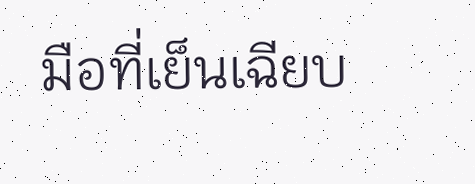มือที่เย็นเฉียบ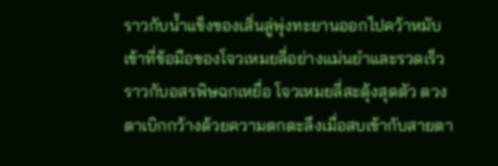ราวกับน้ำแข็งของเสิ่นลู่พุ่งทะยานออกไปคว้าหมับเข้าที่ข้อมือของโจวเหมยลี่อย่างแม่นยำและรวดเร็วราวกับอสรพิษฉกเหยื่อ โจวเหมยลี่สะดุ้งสุดตัว ดวงตาเบิกกว้างด้วยความตกตะลึงเมื่อสบเข้ากับสายตา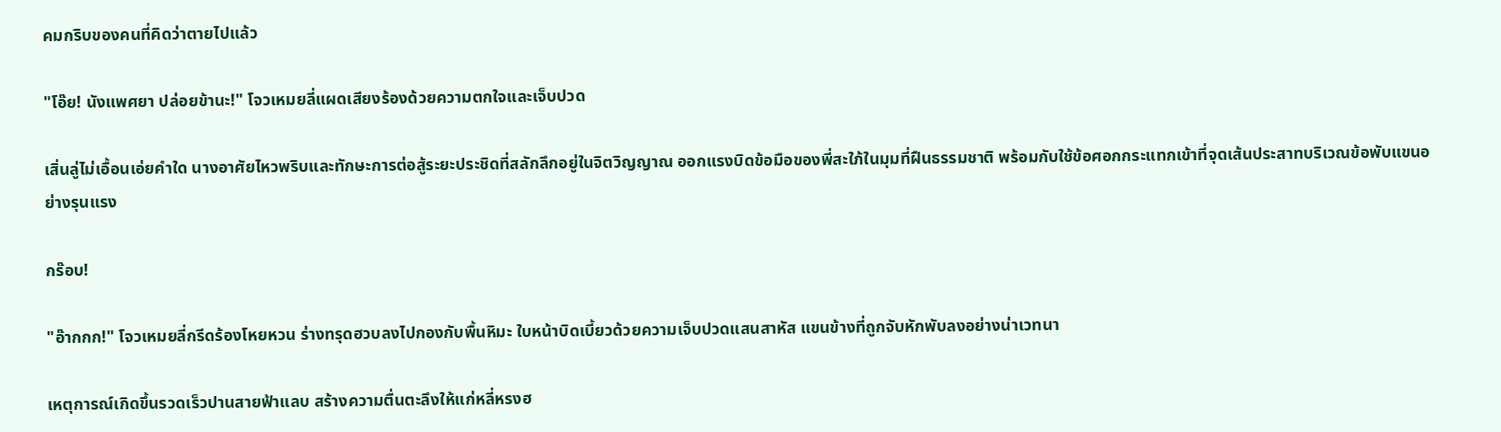คมกริบของคนที่คิดว่าตายไปแล้ว

"โอ๊ย! นังแพศยา ปล่อยข้านะ!" โจวเหมยลี่แผดเสียงร้องด้วยความตกใจและเจ็บปวด

เสิ่นลู่ไม่เอื้อนเอ่ยคำใด นางอาศัยไหวพริบและทักษะการต่อสู้ระยะประชิดที่สลักลึกอยู่ในจิตวิญญาณ ออกแรงบิดข้อมือของพี่สะใภ้ในมุมที่ฝืนธรรมชาติ พร้อมกับใช้ข้อศอกกระแทกเข้าที่จุดเส้นประสาทบริเวณข้อพับแขนอย่างรุนแรง

กร๊อบ!

"อ๊ากกก!" โจวเหมยลี่กรีดร้องโหยหวน ร่างทรุดฮวบลงไปกองกับพื้นหิมะ ใบหน้าบิดเบี้ยวด้วยความเจ็บปวดแสนสาหัส แขนข้างที่ถูกจับหักพับลงอย่างน่าเวทนา

เหตุการณ์เกิดขึ้นรวดเร็วปานสายฟ้าแลบ สร้างความตื่นตะลึงให้แก่หลี่หรงฮ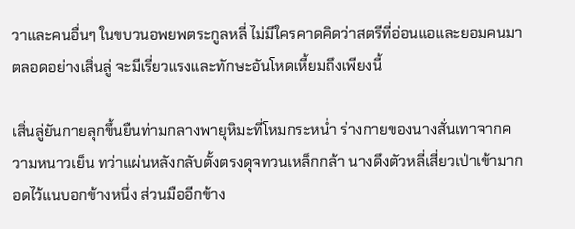วาและคนอื่นๆ ในขบวนอพยพตระกูลหลี่ ไม่มีใครคาดคิดว่าสตรีที่อ่อนแอและยอมคนมาตลอดอย่างเสิ่นลู่ จะมีเรี่ยวแรงและทักษะอันโหดเหี้ยมถึงเพียงนี้

เสิ่นลู่ยันกายลุกขึ้นยืนท่ามกลางพายุหิมะที่โหมกระหน่ำ ร่างกายของนางสั่นเทาจากความหนาวเย็น ทว่าแผ่นหลังกลับตั้งตรงดุจทวนเหล็กกล้า นางดึงตัวหลี่เสี่ยวเป่าเข้ามากอดไว้แนบอกข้างหนึ่ง ส่วนมืออีกข้าง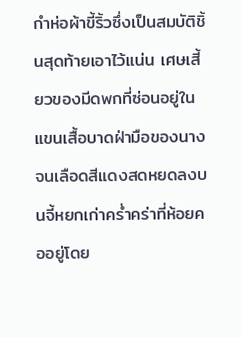กำห่อผ้าขี้ริ้วซึ่งเป็นสมบัติชิ้นสุดท้ายเอาไว้แน่น เศษเสี้ยวของมีดพกที่ซ่อนอยู่ในแขนเสื้อบาดฝ่ามือของนางจนเลือดสีแดงสดหยดลงบนจี้หยกเก่าคร่ำคร่าที่ห้อยคออยู่โดย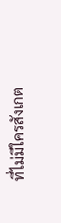ที่ไม่มีใครสังเกต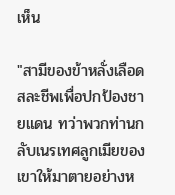เห็น

"สามีของข้าหลั่งเลือดสละชีพเพื่อปกป้องชายแดน ทว่าพวกท่านกลับเนรเทศลูกเมียของเขาให้มาตายอย่างห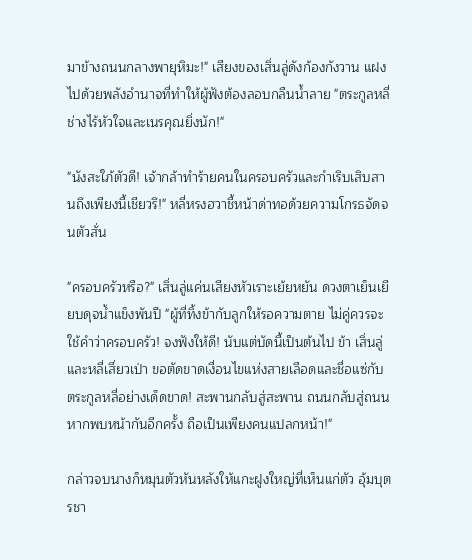มาข้างถนนกลางพายุหิมะ!" เสียงของเสิ่นลู่ดังก้องกังวาน แฝงไปด้วยพลังอำนาจที่ทำให้ผู้ฟังต้องลอบกลืนน้ำลาย "ตระกูลหลี่ช่างไร้หัวใจและเนรคุณยิ่งนัก!"

"นังสะใภ้ตัวดี! เจ้ากล้าทำร้ายคนในครอบครัวและกำเริบเสิบสานถึงเพียงนี้เชียวรึ!" หลี่หรงฮวาชี้หน้าด่าทอด้วยความโกรธจัดจนตัวสั่น

"ครอบครัวหรือ?" เสิ่นลู่แค่นเสียงหัวเราะเย้ยหยัน ดวงตาเย็นเยียบดุจน้ำแข็งพันปี "ผู้ที่ทิ้งข้ากับลูกให้รอความตาย ไม่คู่ควรจะใช้คำว่าครอบครัว! จงฟังให้ดี! นับแต่บัดนี้เป็นต้นไป ข้า เสิ่นลู่ และหลี่เสี่ยวเป่า ขอตัดขาดเงื่อนไขแห่งสายเลือดและชื่อแซ่กับตระกูลหลี่อย่างเด็ดขาด! สะพานกลับสู่สะพาน ถนนกลับสู่ถนน หากพบหน้ากันอีกครั้ง ถือเป็นเพียงคนแปลกหน้า!"

กล่าวจบนางก็หมุนตัวหันหลังให้แกะฝูงใหญ่ที่เห็นแก่ตัว อุ้มบุตรชา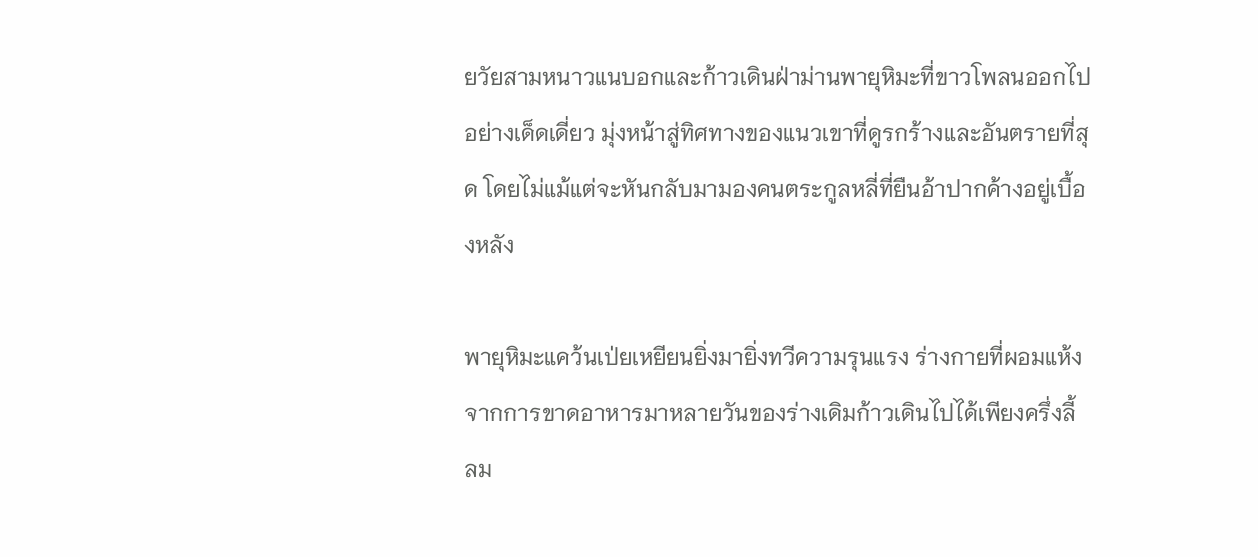ยวัยสามหนาวแนบอกและก้าวเดินฝ่าม่านพายุหิมะที่ขาวโพลนออกไปอย่างเด็ดเดี่ยว มุ่งหน้าสู่ทิศทางของแนวเขาที่ดูรกร้างและอันตรายที่สุด โดยไม่แม้แต่จะหันกลับมามองคนตระกูลหลี่ที่ยืนอ้าปากค้างอยู่เบื้องหลัง

พายุหิมะแคว้นเป่ยเหยียนยิ่งมายิ่งทวีความรุนแรง ร่างกายที่ผอมแห้งจากการขาดอาหารมาหลายวันของร่างเดิมก้าวเดินไปได้เพียงครึ่งลี้ ลม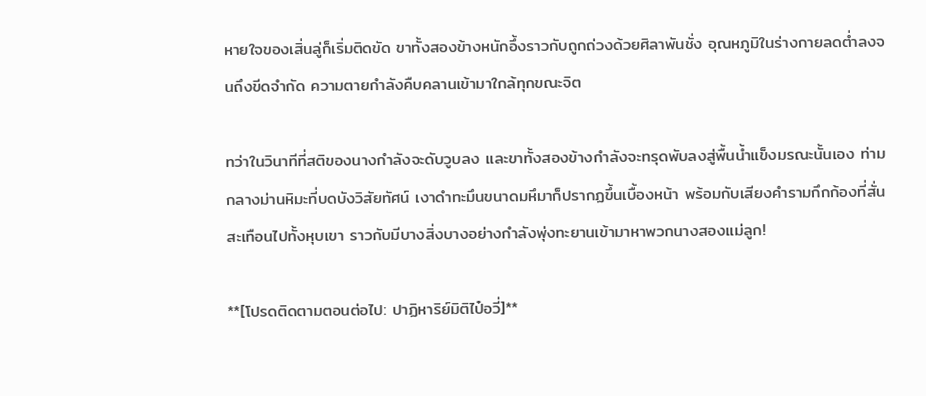หายใจของเสิ่นลู่ก็เริ่มติดขัด ขาทั้งสองข้างหนักอึ้งราวกับถูกถ่วงด้วยศิลาพันชั่ง อุณหภูมิในร่างกายลดต่ำลงจนถึงขีดจำกัด ความตายกำลังคืบคลานเข้ามาใกล้ทุกขณะจิต

ทว่าในวินาทีที่สติของนางกำลังจะดับวูบลง และขาทั้งสองข้างกำลังจะทรุดพับลงสู่พื้นน้ำแข็งมรณะนั้นเอง ท่ามกลางม่านหิมะที่บดบังวิสัยทัศน์ เงาดำทะมึนขนาดมหึมาก็ปรากฏขึ้นเบื้องหน้า พร้อมกับเสียงคำรามกึกก้องที่สั่นสะเทือนไปทั้งหุบเขา ราวกับมีบางสิ่งบางอย่างกำลังพุ่งทะยานเข้ามาหาพวกนางสองแม่ลูก!

**[โปรดติดตามตอนต่อไป: ปาฏิหาริย์มิติไป๋อวี่]**